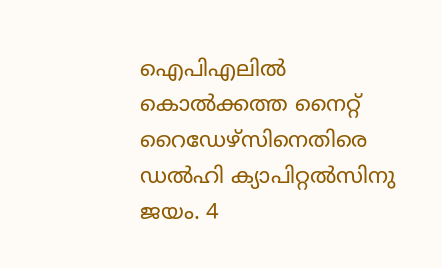ഐപിഎലിൽ കൊൽക്കത്ത നൈറ്റ് റൈഡേഴ്സിനെതിരെ ഡൽഹി ക്യാപിറ്റൽസിനു ജയം. 4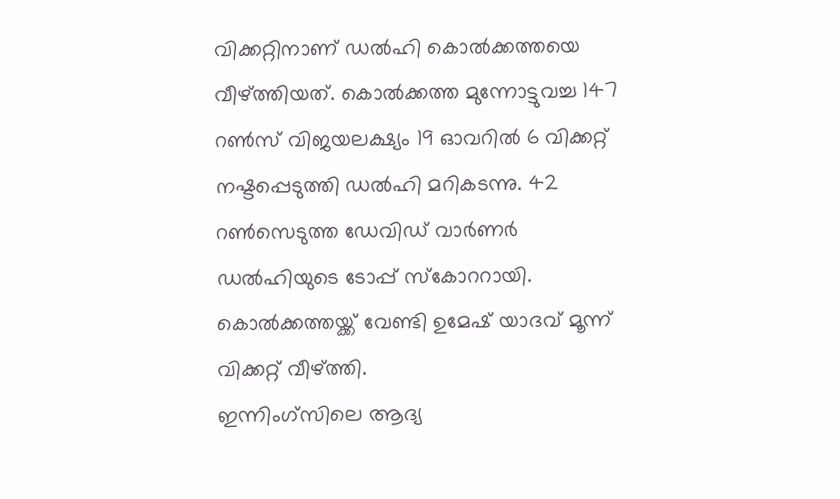വിക്കറ്റിനാണ് ഡൽഹി കൊൽക്കത്തയെ വീഴ്ത്തിയത്. കൊൽക്കത്ത മുന്നോട്ടുവച്ച 147 റൺസ് വിജയലക്ഷ്യം 19 ഓവറിൽ 6 വിക്കറ്റ് നഷ്ടപ്പെടുത്തി ഡൽഹി മറികടന്നു. 42 റൺസെടുത്ത ഡേവിഡ് വാർണർ ഡൽഹിയുടെ ടോപ്പ് സ്കോററായി. കൊൽക്കത്തയ്ക്ക് വേണ്ടി ഉമേഷ് യാദവ് മൂന്ന് വിക്കറ്റ് വീഴ്ത്തി.
ഇന്നിംഗ്സിലെ ആദ്യ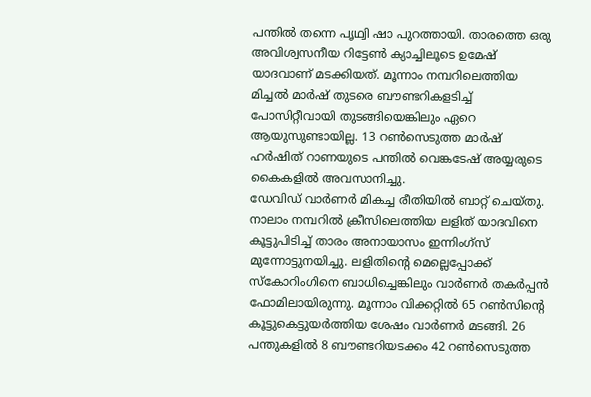പന്തിൽ തന്നെ പൃഥ്വി ഷാ പുറത്തായി. താരത്തെ ഒരു അവിശ്വസനീയ റിട്ടേൺ ക്യാച്ചിലൂടെ ഉമേഷ് യാദവാണ് മടക്കിയത്. മൂന്നാം നമ്പറിലെത്തിയ മിച്ചൽ മാർഷ് തുടരെ ബൗണ്ടറികളടിച്ച് പോസിറ്റീവായി തുടങ്ങിയെങ്കിലും ഏറെ ആയുസുണ്ടായില്ല. 13 റൺസെടുത്ത മാർഷ് ഹർഷിത് റാണയുടെ പന്തിൽ വെങ്കടേഷ് അയ്യരുടെ കൈകളിൽ അവസാനിച്ചു.
ഡേവിഡ് വാർണർ മികച്ച രീതിയിൽ ബാറ്റ് ചെയ്തു. നാലാം നമ്പറിൽ ക്രീസിലെത്തിയ ലളിത് യാദവിനെ കൂട്ടുപിടിച്ച് താരം അനായാസം ഇന്നിംഗ്സ് മുന്നോട്ടുനയിച്ചു. ലളിതിൻ്റെ മെല്ലെപ്പോക്ക് സ്കോറിംഗിനെ ബാധിച്ചെങ്കിലും വാർണർ തകർപ്പൻ ഫോമിലായിരുന്നു. മൂന്നാം വിക്കറ്റിൽ 65 റൺസിൻ്റെ കൂട്ടുകെട്ടുയർത്തിയ ശേഷം വാർണർ മടങ്ങി. 26 പന്തുകളിൽ 8 ബൗണ്ടറിയടക്കം 42 റൺസെടുത്ത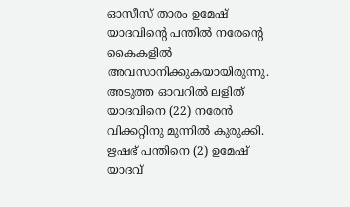ഓസീസ് താരം ഉമേഷ് യാദവിൻ്റെ പന്തിൽ നരേൻ്റെ കൈകളിൽ അവസാനിക്കുകയായിരുന്നു. അടുത്ത ഓവറിൽ ലളിത് യാദവിനെ (22) നരേൻ വിക്കറ്റിനു മുന്നിൽ കുരുക്കി. ഋഷഭ് പന്തിനെ (2) ഉമേഷ് യാദവ്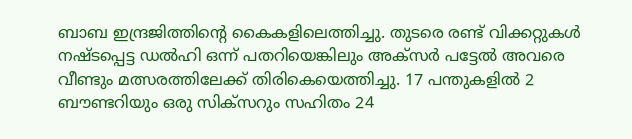ബാബ ഇന്ദ്രജിത്തിൻ്റെ കൈകളിലെത്തിച്ചു. തുടരെ രണ്ട് വിക്കറ്റുകൾ നഷ്ടപ്പെട്ട ഡൽഹി ഒന്ന് പതറിയെങ്കിലും അക്സർ പട്ടേൽ അവരെ വീണ്ടും മത്സരത്തിലേക്ക് തിരികെയെത്തിച്ചു. 17 പന്തുകളിൽ 2 ബൗണ്ടറിയും ഒരു സിക്സറും സഹിതം 24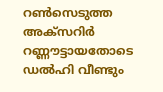റൺസെടുത്ത അക്സറിർ റണ്ണൗട്ടായതോടെ ഡൽഹി വീണ്ടും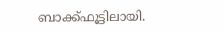ബാക്ക്ഫൂട്ടിലായി.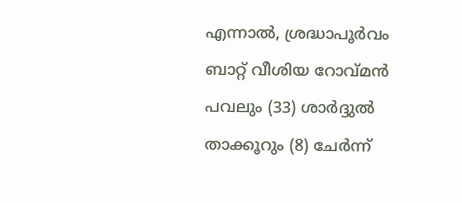എന്നാൽ, ശ്രദ്ധാപൂർവം ബാറ്റ് വീശിയ റോവ്മൻ പവലും (33) ശാർദ്ദുൽ താക്കൂറും (8) ചേർന്ന്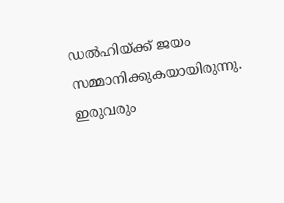ഡൽഹിയ്ക്ക് ജയം സമ്മാനിക്കുകയായിരുന്നു. ഇരുവരും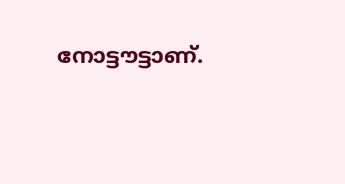നോട്ടൗട്ടാണ്.